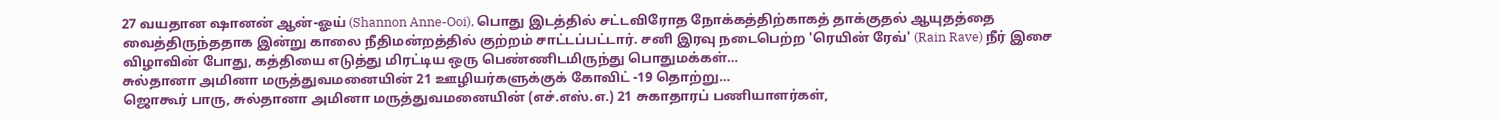27 வயதான ஷானன் ஆன்-ஓய் (Shannon Anne-Ooi), பொது இடத்தில் சட்டவிரோத நோக்கத்திற்காகத் தாக்குதல் ஆயுதத்தை வைத்திருந்ததாக இன்று காலை நீதிமன்றத்தில் குற்றம் சாட்டப்பட்டார். சனி இரவு நடைபெற்ற 'ரெயின் ரேவ்' (Rain Rave) நீர் இசை விழாவின் போது, கத்தியை எடுத்து மிரட்டிய ஒரு பெண்ணிடமிருந்து பொதுமக்கள்…
சுல்தானா அமினா மருத்துவமனையின் 21 ஊழியர்களுக்குக் கோவிட் -19 தொற்று…
ஜொகூர் பாரு, சுல்தானா அமினா மருத்துவமனையின் (எச்.எஸ்.எ.) 21 சுகாதாரப் பணியாளர்கள்,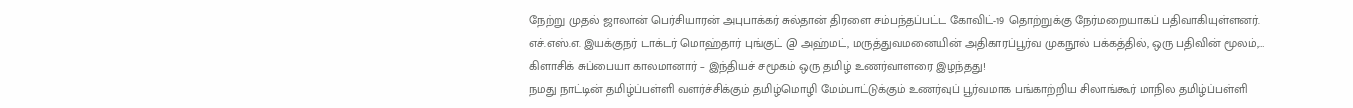நேற்று முதல் ஜாலான் பெர்சியாரன் அபுபாக்கர் சுல்தான் திரளை சம்பந்தப்பட்ட கோவிட்-19 தொற்றுக்கு நேர்மறையாகப் பதிவாகியுள்ளனர். எச்.எஸ்.எ. இயக்குநர் டாக்டர் மொஹ்தார் புங்குட் @ அஹ்மட், மருத்துவமனையின் அதிகாரப்பூர்வ முகநூல் பக்கத்தில், ஒரு பதிவின் மூலம்,…
கிளாசிக் சுப்பையா காலமானார் – இந்தியச் சமூகம் ஒரு தமிழ் உணர்வாளரை இழந்தது!
நமது நாட்டின் தமிழ்ப்பள்ளி வளர்ச்சிக்கும் தமிழ்மொழி மேம்பாட்டுக்கும் உணர்வுப் பூர்வமாக பங்காற்றிய சிலாங்கூர் மாநில தமிழ்ப்பள்ளி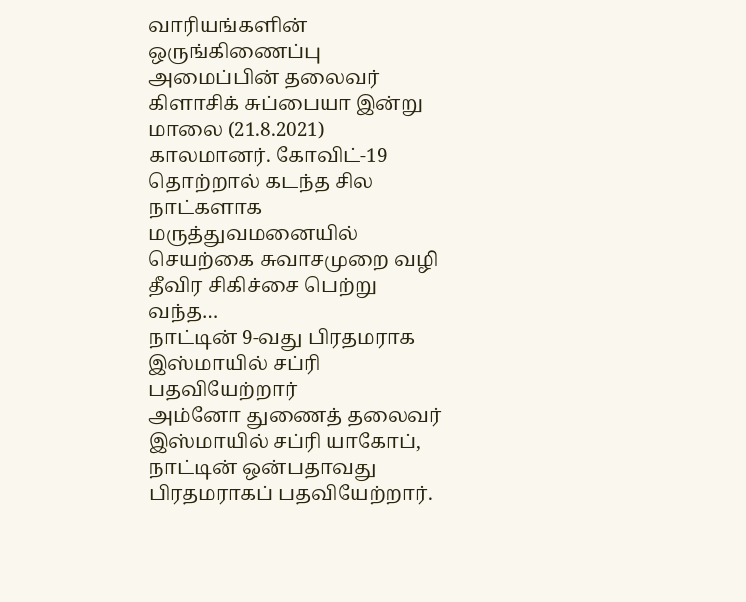வாரியங்களின் ஒருங்கிணைப்பு அமைப்பின் தலைவர் கிளாசிக் சுப்பையா இன்று மாலை (21.8.2021) காலமானர். கோவிட்-19 தொற்றால் கடந்த சில நாட்களாக மருத்துவமனையில் செயற்கை சுவாசமுறை வழி தீவிர சிகிச்சை பெற்று வந்த…
நாட்டின் 9-வது பிரதமராக இஸ்மாயில் சப்ரி பதவியேற்றார்
அம்னோ துணைத் தலைவர் இஸ்மாயில் சப்ரி யாகோப், நாட்டின் ஒன்பதாவது பிரதமராகப் பதவியேற்றார்.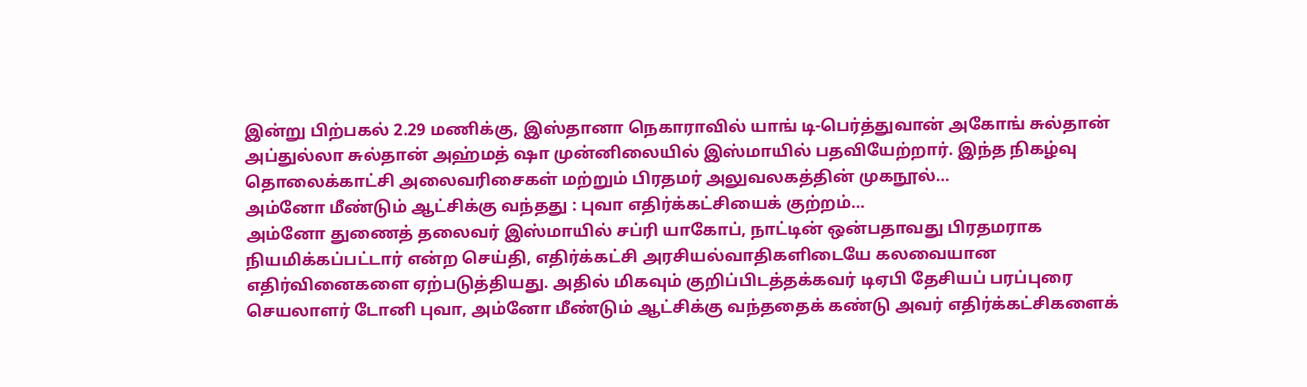இன்று பிற்பகல் 2.29 மணிக்கு, இஸ்தானா நெகாராவில் யாங் டி-பெர்த்துவான் அகோங் சுல்தான் அப்துல்லா சுல்தான் அஹ்மத் ஷா முன்னிலையில் இஸ்மாயில் பதவியேற்றார். இந்த நிகழ்வு தொலைக்காட்சி அலைவரிசைகள் மற்றும் பிரதமர் அலுவலகத்தின் முகநூல்…
அம்னோ மீண்டும் ஆட்சிக்கு வந்தது : புவா எதிர்க்கட்சியைக் குற்றம்…
அம்னோ துணைத் தலைவர் இஸ்மாயில் சப்ரி யாகோப், நாட்டின் ஒன்பதாவது பிரதமராக நியமிக்கப்பட்டார் என்ற செய்தி, எதிர்க்கட்சி அரசியல்வாதிகளிடையே கலவையான எதிர்வினைகளை ஏற்படுத்தியது. அதில் மிகவும் குறிப்பிடத்தக்கவர் டிஏபி தேசியப் பரப்புரை செயலாளர் டோனி புவா, அம்னோ மீண்டும் ஆட்சிக்கு வந்ததைக் கண்டு அவர் எதிர்க்கட்சிகளைக்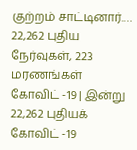குற்றம் சாட்டினார்.…
22,262 புதிய நேர்வுகள், 223 மரணங்கள்
கோவிட் -19 | இன்று 22,262 புதியக் கோவிட் -19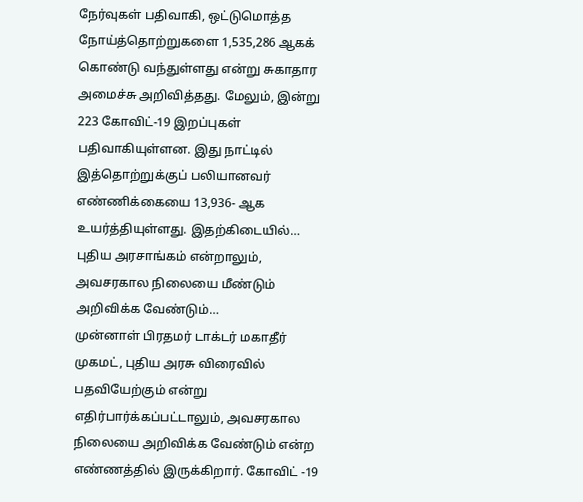நேர்வுகள் பதிவாகி, ஒட்டுமொத்த நோய்த்தொற்றுகளை 1,535,286 ஆகக் கொண்டு வந்துள்ளது என்று சுகாதார அமைச்சு அறிவித்தது. மேலும், இன்று 223 கோவிட்-19 இறப்புகள் பதிவாகியுள்ளன. இது நாட்டில் இத்தொற்றுக்குப் பலியானவர் எண்ணிக்கையை 13,936- ஆக உயர்த்தியுள்ளது. இதற்கிடையில்…
புதிய அரசாங்கம் என்றாலும், அவசரகால நிலையை மீண்டும் அறிவிக்க வேண்டும்…
முன்னாள் பிரதமர் டாக்டர் மகாதீர் முகமட், புதிய அரசு விரைவில் பதவியேற்கும் என்று எதிர்பார்க்கப்பட்டாலும், அவசரகால நிலையை அறிவிக்க வேண்டும் என்ற எண்ணத்தில் இருக்கிறார். கோவிட் -19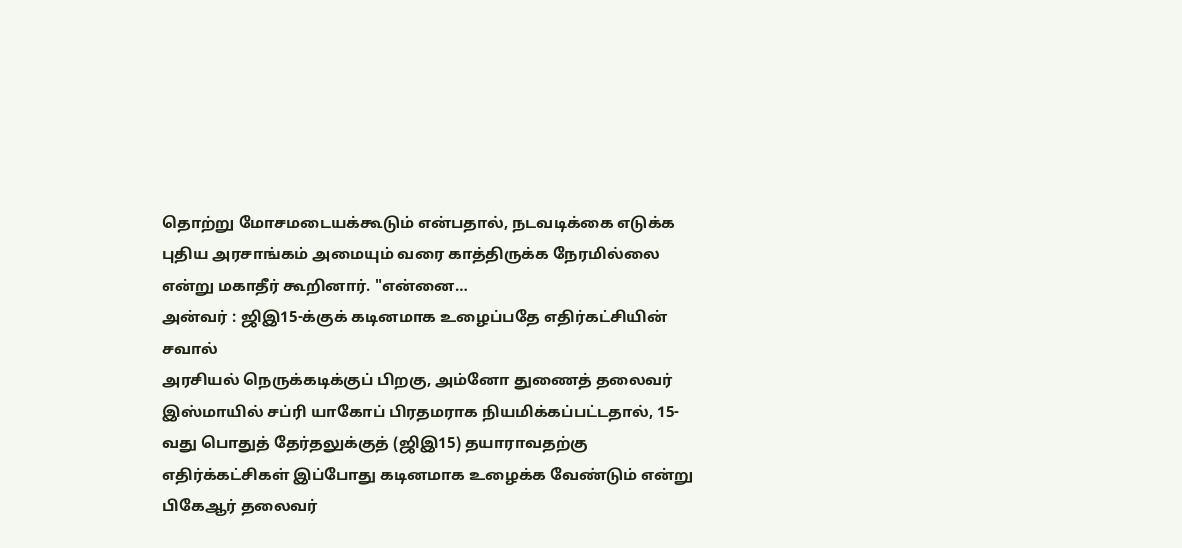தொற்று மோசமடையக்கூடும் என்பதால், நடவடிக்கை எடுக்க புதிய அரசாங்கம் அமையும் வரை காத்திருக்க நேரமில்லை என்று மகாதீர் கூறினார். "என்னை…
அன்வர் : ஜிஇ15-க்குக் கடினமாக உழைப்பதே எதிர்கட்சியின் சவால்
அரசியல் நெருக்கடிக்குப் பிறகு, அம்னோ துணைத் தலைவர் இஸ்மாயில் சப்ரி யாகோப் பிரதமராக நியமிக்கப்பட்டதால், 15-வது பொதுத் தேர்தலுக்குத் (ஜிஇ15) தயாராவதற்கு எதிர்க்கட்சிகள் இப்போது கடினமாக உழைக்க வேண்டும் என்று பிகேஆர் தலைவர்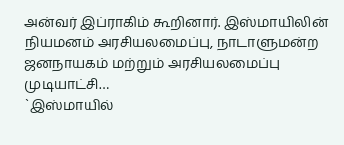அன்வர் இப்ராகிம் கூறினார். இஸ்மாயிலின் நியமனம் அரசியலமைப்பு, நாடாளுமன்ற ஜனநாயகம் மற்றும் அரசியலமைப்பு முடியாட்சி…
`இஸ்மாயில்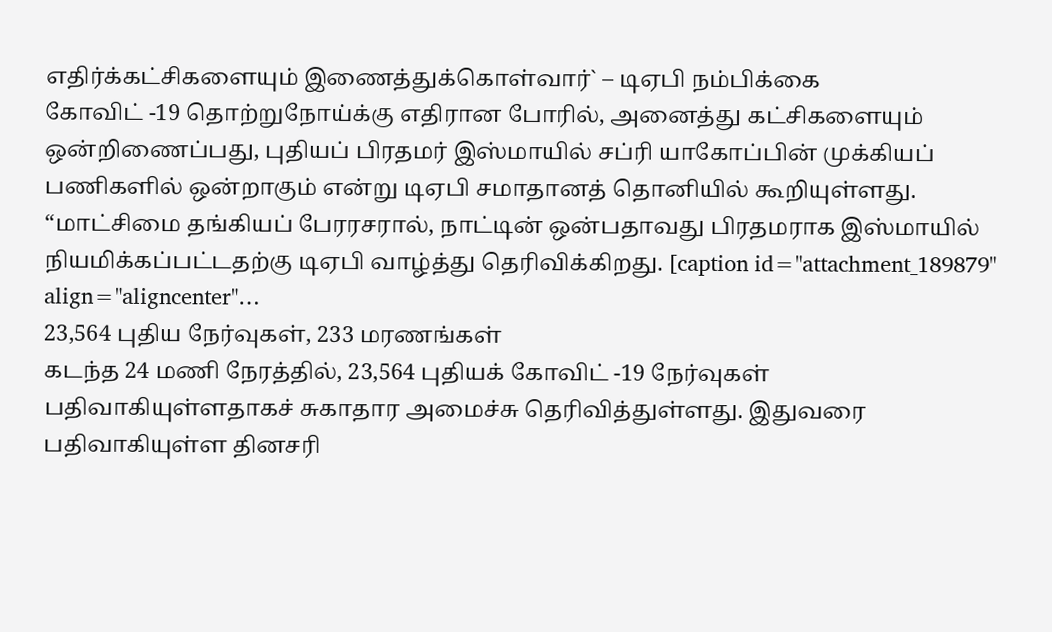எதிர்க்கட்சிகளையும் இணைத்துக்கொள்வார்` – டிஏபி நம்பிக்கை
கோவிட் -19 தொற்றுநோய்க்கு எதிரான போரில், அனைத்து கட்சிகளையும் ஒன்றிணைப்பது, புதியப் பிரதமர் இஸ்மாயில் சப்ரி யாகோப்பின் முக்கியப் பணிகளில் ஒன்றாகும் என்று டிஏபி சமாதானத் தொனியில் கூறியுள்ளது. “மாட்சிமை தங்கியப் பேரரசரால், நாட்டின் ஒன்பதாவது பிரதமராக இஸ்மாயில் நியமிக்கப்பட்டதற்கு டிஏபி வாழ்த்து தெரிவிக்கிறது. [caption id="attachment_189879" align="aligncenter"…
23,564 புதிய நேர்வுகள், 233 மரணங்கள்
கடந்த 24 மணி நேரத்தில், 23,564 புதியக் கோவிட் -19 நேர்வுகள் பதிவாகியுள்ளதாகச் சுகாதார அமைச்சு தெரிவித்துள்ளது. இதுவரை பதிவாகியுள்ள தினசரி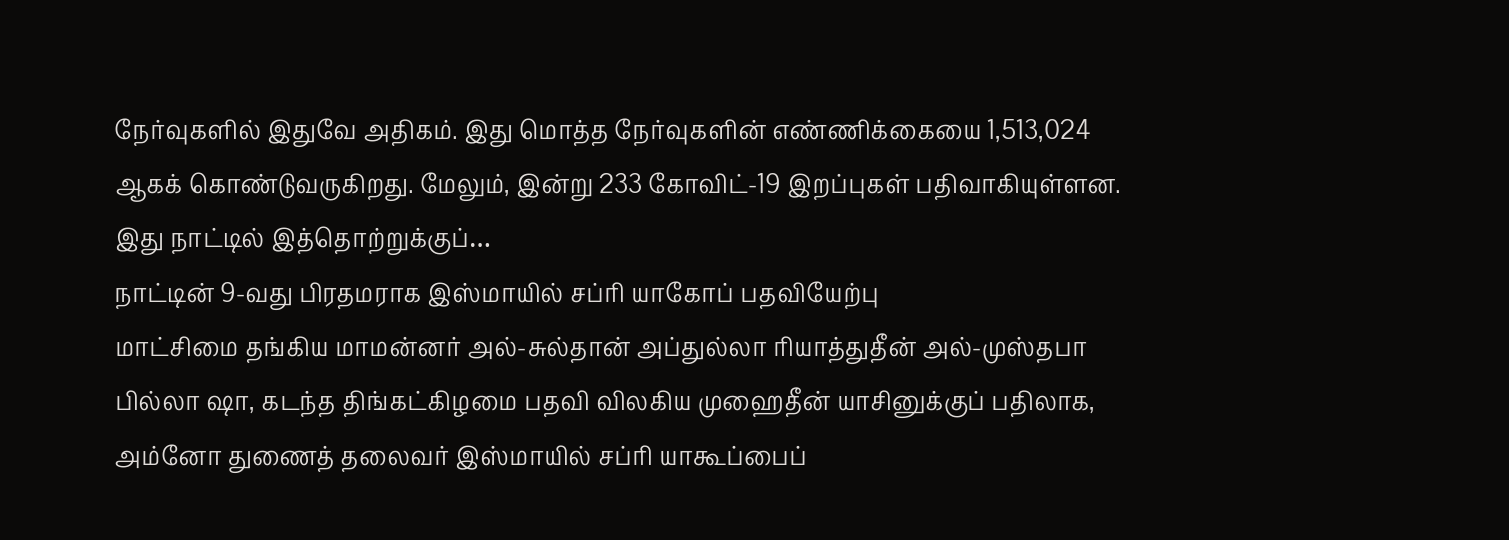நேர்வுகளில் இதுவே அதிகம். இது மொத்த நேர்வுகளின் எண்ணிக்கையை 1,513,024 ஆகக் கொண்டுவருகிறது. மேலும், இன்று 233 கோவிட்-19 இறப்புகள் பதிவாகியுள்ளன. இது நாட்டில் இத்தொற்றுக்குப்…
நாட்டின் 9-வது பிரதமராக இஸ்மாயில் சப்ரி யாகோப் பதவியேற்பு
மாட்சிமை தங்கிய மாமன்னர் அல்-சுல்தான் அப்துல்லா ரியாத்துதீன் அல்-முஸ்தபா பில்லா ஷா, கடந்த திங்கட்கிழமை பதவி விலகிய முஹைதீன் யாசினுக்குப் பதிலாக, அம்னோ துணைத் தலைவர் இஸ்மாயில் சப்ரி யாகூப்பைப்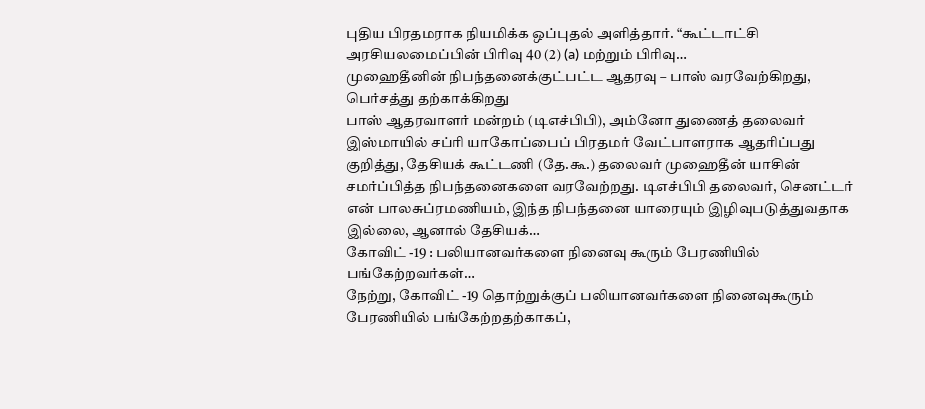புதிய பிரதமராக நியமிக்க ஒப்புதல் அளித்தார். “கூட்டாட்சி அரசியலமைப்பின் பிரிவு 40 (2) (a) மற்றும் பிரிவு…
முஹைதீனின் நிபந்தனைக்குட்பட்ட ஆதரவு – பாஸ் வரவேற்கிறது, பெர்சத்து தற்காக்கிறது
பாஸ் ஆதரவாளர் மன்றம் (டிஎச்பிபி), அம்னோ துணைத் தலைவர் இஸ்மாயில் சப்ரி யாகோப்பைப் பிரதமர் வேட்பாளராக ஆதரிப்பது குறித்து, தேசியக் கூட்டணி (தே.கூ.) தலைவர் முஹைதீன் யாசின் சமர்ப்பித்த நிபந்தனைகளை வரவேற்றது. டிஎச்பிபி தலைவர், செனட்டர் என் பாலசுப்ரமணியம், இந்த நிபந்தனை யாரையும் இழிவுபடுத்துவதாக இல்லை, ஆனால் தேசியக்…
கோவிட் -19 : பலியானவர்களை நினைவு கூரும் பேரணியில் பங்கேற்றவர்கள்…
நேற்று, கோவிட் -19 தொற்றுக்குப் பலியானவர்களை நினைவுகூரும் பேரணியில் பங்கேற்றதற்காகப்,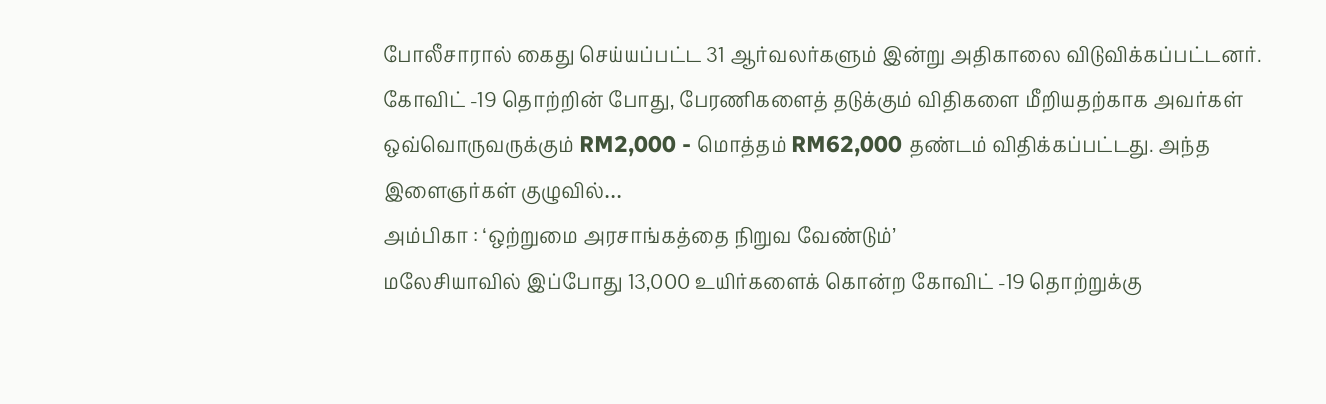போலீசாரால் கைது செய்யப்பட்ட 31 ஆர்வலர்களும் இன்று அதிகாலை விடுவிக்கப்பட்டனர். கோவிட் -19 தொற்றின் போது, பேரணிகளைத் தடுக்கும் விதிகளை மீறியதற்காக அவர்கள் ஒவ்வொருவருக்கும் RM2,000 - மொத்தம் RM62,000 தண்டம் விதிக்கப்பட்டது. அந்த இளைஞர்கள் குழுவில்…
அம்பிகா : ‘ஒற்றுமை அரசாங்கத்தை நிறுவ வேண்டும்’
மலேசியாவில் இப்போது 13,000 உயிர்களைக் கொன்ற கோவிட் -19 தொற்றுக்கு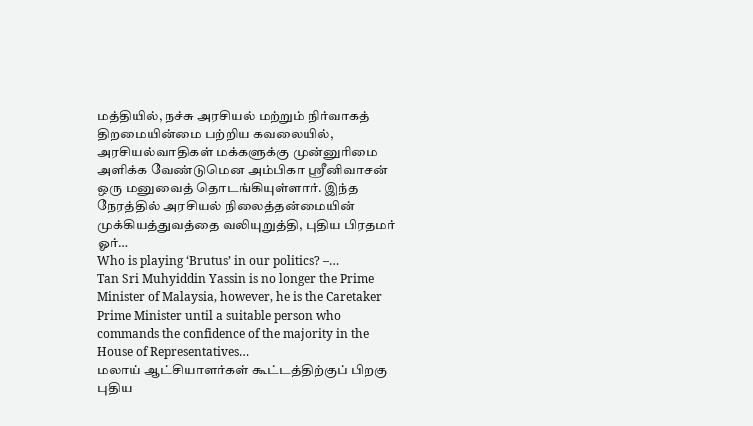மத்தியில், நச்சு அரசியல் மற்றும் நிர்வாகத் திறமையின்மை பற்றிய கவலையில், அரசியல்வாதிகள் மக்களுக்கு முன்னுரிமை அளிக்க வேண்டுமென அம்பிகா ஸ்ரீனிவாசன் ஒரு மனுவைத் தொடங்கியுள்ளார். இந்த நேரத்தில் அரசியல் நிலைத்தன்மையின் முக்கியத்துவத்தை வலியுறுத்தி, புதிய பிரதமர் ஓர்…
Who is playing ‘Brutus’ in our politics? –…
Tan Sri Muhyiddin Yassin is no longer the Prime Minister of Malaysia, however, he is the Caretaker Prime Minister until a suitable person who commands the confidence of the majority in the House of Representatives…
மலாய் ஆட்சியாளர்கள் கூட்டத்திற்குப் பிறகு புதிய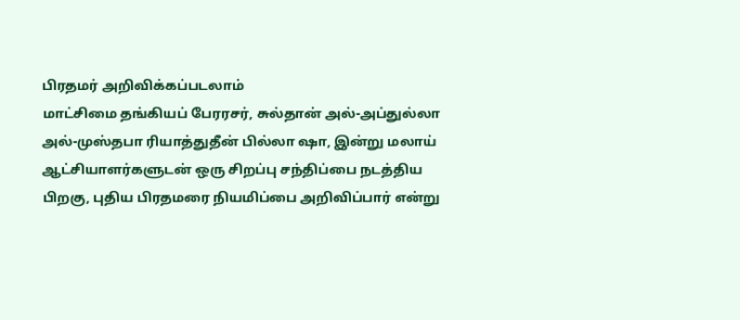பிரதமர் அறிவிக்கப்படலாம்
மாட்சிமை தங்கியப் பேரரசர், சுல்தான் அல்-அப்துல்லா அல்-முஸ்தபா ரியாத்துதீன் பில்லா ஷா, இன்று மலாய் ஆட்சியாளர்களுடன் ஒரு சிறப்பு சந்திப்பை நடத்திய பிறகு, புதிய பிரதமரை நியமிப்பை அறிவிப்பார் என்று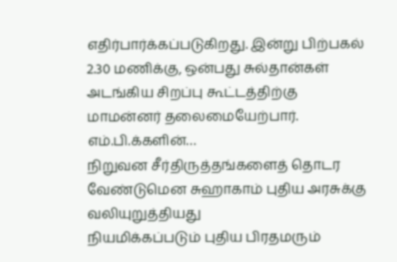எதிர்பார்க்கப்படுகிறது. இன்று பிற்பகல் 2.30 மணிக்கு, ஒன்பது சுல்தான்கள் அடங்கிய சிறப்பு கூட்டத்திற்கு மாமன்னர் தலைமையேற்பார். எம்.பி.க்களின்…
நிறுவன சீர்திருத்தங்களைத் தொடர வேண்டுமென சுஹாகாம் புதிய அரசுக்கு வலியுறுத்தியது
நியமிக்கப்படும் புதிய பிரதமரும்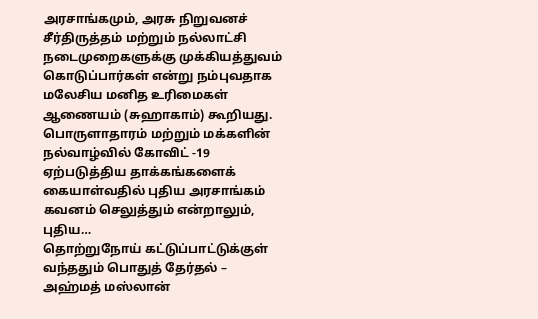அரசாங்கமும், அரசு நிறுவனச் சீர்திருத்தம் மற்றும் நல்லாட்சி நடைமுறைகளுக்கு முக்கியத்துவம் கொடுப்பார்கள் என்று நம்புவதாக மலேசிய மனித உரிமைகள் ஆணையம் (சுஹாகாம்) கூறியது. பொருளாதாரம் மற்றும் மக்களின் நல்வாழ்வில் கோவிட் -19 ஏற்படுத்திய தாக்கங்களைக் கையாள்வதில் புதிய அரசாங்கம் கவனம் செலுத்தும் என்றாலும், புதிய…
தொற்றுநோய் கட்டுப்பாட்டுக்குள் வந்ததும் பொதுத் தேர்தல் – அஹ்மத் மஸ்லான்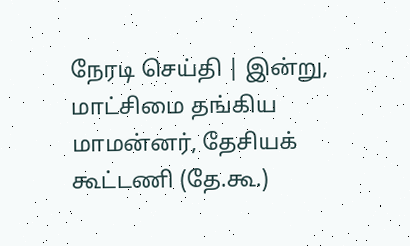நேரடி செய்தி | இன்று, மாட்சிமை தங்கிய மாமன்னர், தேசியக் கூட்டணி (தே.கூ.)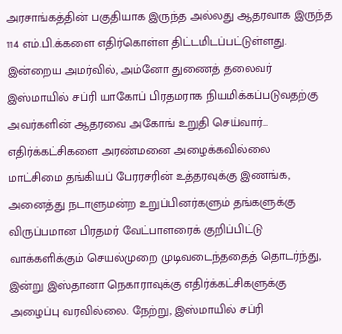அரசாங்கத்தின் பகுதியாக இருந்த அல்லது ஆதரவாக இருந்த 114 எம்.பி.க்களை எதிர்கொள்ள திட்டமிடப்பட்டுள்ளது. இன்றைய அமர்வில், அம்னோ துணைத் தலைவர் இஸ்மாயில் சப்ரி யாகோப் பிரதமராக நியமிக்கப்படுவதற்கு அவர்களின் ஆதரவை அகோங் உறுதி செய்வார்…
எதிர்க்கட்சிகளை அரண்மனை அழைக்கவில்லை
மாட்சிமை தங்கியப் பேரரசரின் உத்தரவுக்கு இணங்க, அனைத்து நடாளுமன்ற உறுப்பினர்களும் தங்களுக்கு விருப்பமான பிரதமர் வேட்பாளரைக் குறிப்பிட்டு வாக்களிக்கும் செயல்முறை முடிவடைந்ததைத் தொடர்ந்து, இன்று இஸ்தானா நெகாராவுக்கு எதிர்க்கட்சிகளுக்கு அழைப்பு வரவில்லை. நேற்று, இஸ்மாயில் சப்ரி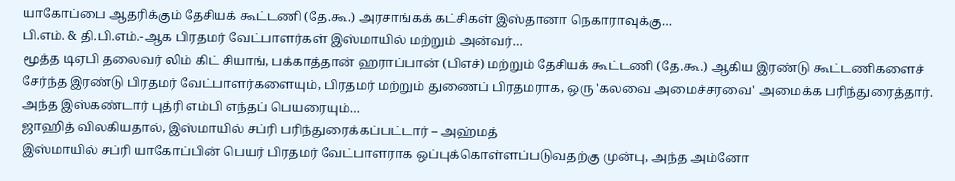யாகோப்பை ஆதரிக்கும் தேசியக் கூட்டணி (தே.கூ.) அரசாங்கக் கட்சிகள் இஸ்தானா நெகாராவுக்கு…
பி.எம். & தி.பி.எம்.-ஆக பிரதமர் வேட்பாளர்கள் இஸ்மாயில் மற்றும் அன்வர்…
மூத்த டிஏபி தலைவர் லிம் கிட் சியாங், பக்காத்தான் ஹராப்பான் (பிஎச்) மற்றும் தேசியக் கூட்டணி (தே.கூ.) ஆகிய இரண்டு கூட்டணிகளைச் சேர்ந்த இரண்டு பிரதமர் வேட்பாளர்களையும், பிரதமர் மற்றும் துணைப் பிரதமராக, ஒரு 'கலவை அமைச்சரவை' அமைக்க பரிந்துரைத்தார். அந்த இஸ்கண்டார் புத்ரி எம்பி எந்தப் பெயரையும்…
ஜாஹித் விலகியதால், இஸ்மாயில் சப்ரி பரிந்துரைக்கப்பட்டார் – அஹ்மத்
இஸ்மாயில் சப்ரி யாகோப்பின் பெயர் பிரதமர் வேட்பாளராக ஒப்புக்கொள்ளப்படுவதற்கு முன்பு, அந்த அம்னோ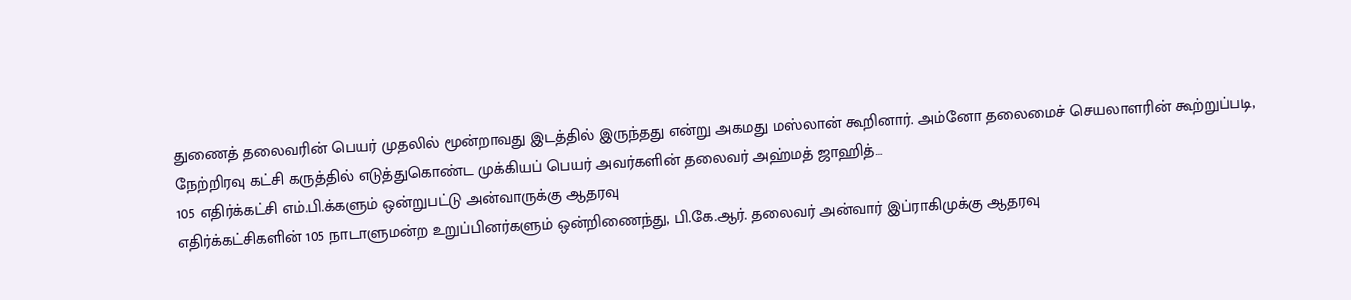துணைத் தலைவரின் பெயர் முதலில் மூன்றாவது இடத்தில் இருந்தது என்று அகமது மஸ்லான் கூறினார். அம்னோ தலைமைச் செயலாளரின் கூற்றுப்படி, நேற்றிரவு கட்சி கருத்தில் எடுத்துகொண்ட முக்கியப் பெயர் அவர்களின் தலைவர் அஹ்மத் ஜாஹித்…
105 எதிர்க்கட்சி எம்.பி.க்களும் ஒன்றுபட்டு அன்வாருக்கு ஆதரவு
எதிர்க்கட்சிகளின் 105 நாடாளுமன்ற உறுப்பினர்களும் ஒன்றிணைந்து, பி.கே.ஆர். தலைவர் அன்வார் இப்ராகிமுக்கு ஆதரவு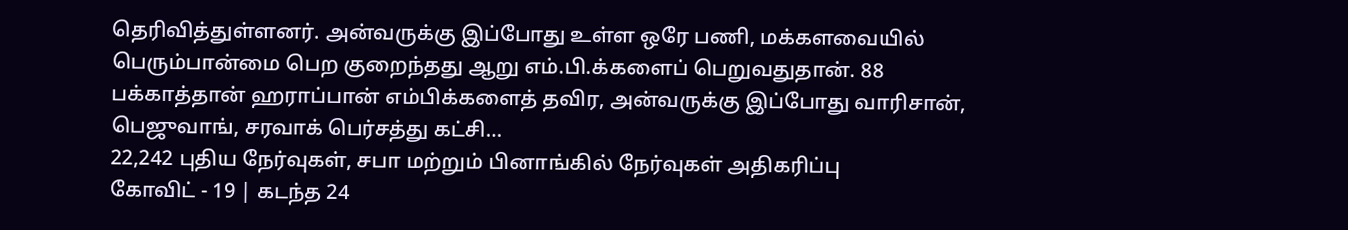தெரிவித்துள்ளனர். அன்வருக்கு இப்போது உள்ள ஒரே பணி, மக்களவையில் பெரும்பான்மை பெற குறைந்தது ஆறு எம்.பி.க்களைப் பெறுவதுதான். 88 பக்காத்தான் ஹராப்பான் எம்பிக்களைத் தவிர, அன்வருக்கு இப்போது வாரிசான், பெஜுவாங், சரவாக் பெர்சத்து கட்சி…
22,242 புதிய நேர்வுகள், சபா மற்றும் பினாங்கில் நேர்வுகள் அதிகரிப்பு
கோவிட் - 19 | கடந்த 24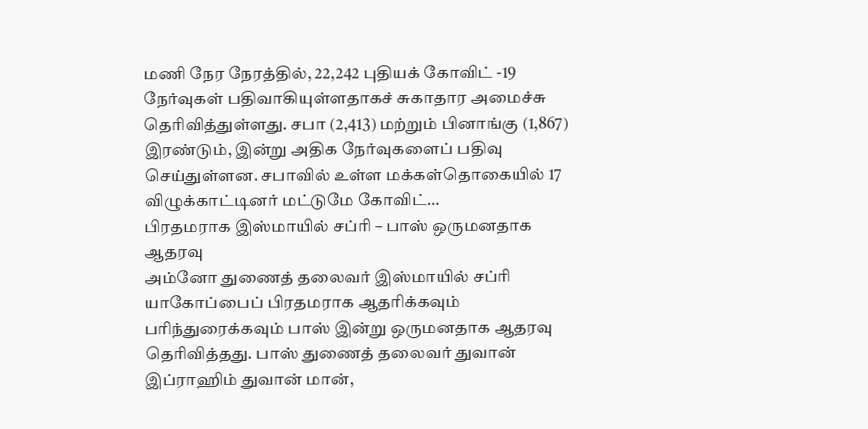மணி நேர நேரத்தில், 22,242 புதியக் கோவிட் -19 நேர்வுகள் பதிவாகியுள்ளதாகச் சுகாதார அமைச்சு தெரிவித்துள்ளது. சபா (2,413) மற்றும் பினாங்கு (1,867) இரண்டும், இன்று அதிக நேர்வுகளைப் பதிவு செய்துள்ளன. சபாவில் உள்ள மக்கள்தொகையில் 17 விழுக்காட்டினர் மட்டுமே கோவிட்…
பிரதமராக இஸ்மாயில் சப்ரி – பாஸ் ஒருமனதாக ஆதரவு
அம்னோ துணைத் தலைவர் இஸ்மாயில் சப்ரி யாகோப்பைப் பிரதமராக ஆதரிக்கவும் பரிந்துரைக்கவும் பாஸ் இன்று ஒருமனதாக ஆதரவு தெரிவித்தது. பாஸ் துணைத் தலைவர் துவான் இப்ராஹிம் துவான் மான்,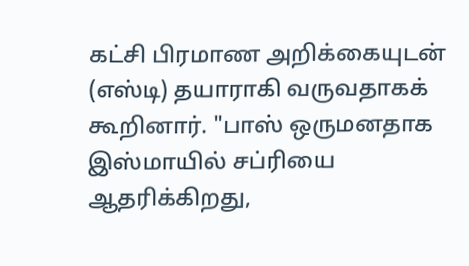கட்சி பிரமாண அறிக்கையுடன் (எஸ்டி) தயாராகி வருவதாகக் கூறினார். "பாஸ் ஒருமனதாக இஸ்மாயில் சப்ரியை ஆதரிக்கிறது,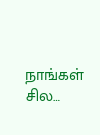நாங்கள் சில…